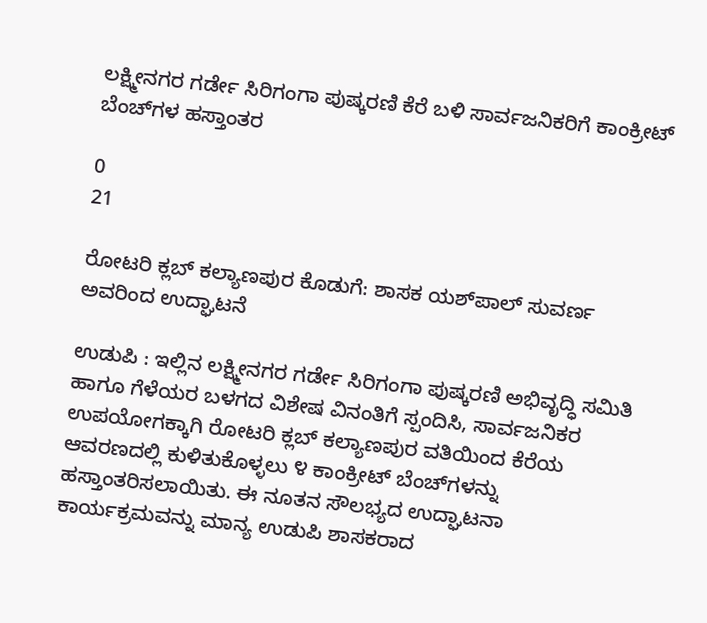ಲಕ್ಷ್ಮೀನಗರ ಗರ್ಡೇ ಸಿರಿಗಂಗಾ ಪುಷ್ಕರಣಿ ಕೆರೆ ಬಳಿ ಸಾರ್ವಜನಿಕರಿಗೆ ಕಾಂಕ್ರೀಟ್ ಬೆಂಚ್‌ಗಳ ಹಸ್ತಾಂತರ

0
21

ರೋಟರಿ ಕ್ಲಬ್ ಕಲ್ಯಾಣಪುರ ಕೊಡುಗೆ: ಶಾಸಕ ಯಶ್‌ಪಾಲ್ ಸುವರ್ಣ ಅವರಿಂದ ಉದ್ಘಾಟನೆ

ಉಡುಪಿ : ಇಲ್ಲಿನ ಲಕ್ಷ್ಮೀನಗರ ಗರ್ಡೇ ಸಿರಿಗಂಗಾ ಪುಷ್ಕರಣಿ ಅಭಿವೃದ್ಧಿ ಸಮಿತಿ ಹಾಗೂ ಗೆಳೆಯರ ಬಳಗದ ವಿಶೇಷ ವಿನಂತಿಗೆ ಸ್ಪಂದಿಸಿ, ಸಾರ್ವಜನಿಕರ ಉಪಯೋಗಕ್ಕಾಗಿ ರೋಟರಿ ಕ್ಲಬ್ ಕಲ್ಯಾಣಪುರ ವತಿಯಿಂದ ಕೆರೆಯ ಆವರಣದಲ್ಲಿ ಕುಳಿತುಕೊಳ್ಳಲು ೪ ಕಾಂಕ್ರೀಟ್ ಬೆಂಚ್‌ಗಳನ್ನು ಹಸ್ತಾಂತರಿಸಲಾಯಿತು. ಈ ನೂತನ ಸೌಲಭ್ಯದ ಉದ್ಘಾಟನಾ ಕಾರ್ಯಕ್ರಮವನ್ನು ಮಾನ್ಯ ಉಡುಪಿ ಶಾಸಕರಾದ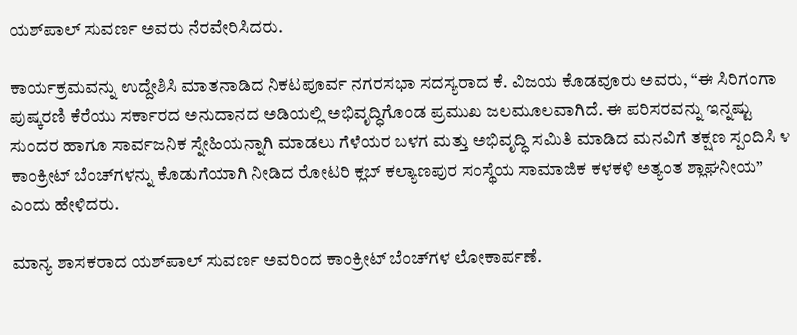ಯಶ್‌ಪಾಲ್ ಸುವರ್ಣ ಅವರು ನೆರವೇರಿಸಿದರು.

ಕಾರ್ಯಕ್ರಮವನ್ನು ಉದ್ದೇಶಿಸಿ ಮಾತನಾಡಿದ ನಿಕಟಪೂರ್ವ ನಗರಸಭಾ ಸದಸ್ಯರಾದ ಕೆ. ವಿಜಯ ಕೊಡವೂರು ಅವರು, “ಈ ಸಿರಿಗಂಗಾ ಪುಷ್ಕರಣಿ ಕೆರೆಯು ಸರ್ಕಾರದ ಅನುದಾನದ ಅಡಿಯಲ್ಲಿ ಅಭಿವೃದ್ಧಿಗೊಂಡ ಪ್ರಮುಖ ಜಲಮೂಲವಾಗಿದೆ. ಈ ಪರಿಸರವನ್ನು ಇನ್ನಷ್ಟು ಸುಂದರ ಹಾಗೂ ಸಾರ್ವಜನಿಕ ಸ್ನೇಹಿಯನ್ನಾಗಿ ಮಾಡಲು ಗೆಳೆಯರ ಬಳಗ ಮತ್ತು ಅಭಿವೃದ್ಧಿ ಸಮಿತಿ ಮಾಡಿದ ಮನವಿಗೆ ತಕ್ಷಣ ಸ್ಪಂದಿಸಿ ೪ ಕಾಂಕ್ರೀಟ್ ಬೆಂಚ್‌ಗಳನ್ನು ಕೊಡುಗೆಯಾಗಿ ನೀಡಿದ ರೋಟರಿ ಕ್ಲಬ್ ಕಲ್ಯಾಣಪುರ ಸಂಸ್ಥೆಯ ಸಾಮಾಜಿಕ ಕಳಕಳಿ ಅತ್ಯಂತ ಶ್ಲಾಘನೀಯ” ಎಂದು ಹೇಳಿದರು.

ಮಾನ್ಯ ಶಾಸಕರಾದ ಯಶ್‌ಪಾಲ್ ಸುವರ್ಣ ಅವರಿಂದ ಕಾಂಕ್ರೀಟ್ ಬೆಂಚ್‌ಗಳ ಲೋಕಾರ್ಪಣೆ.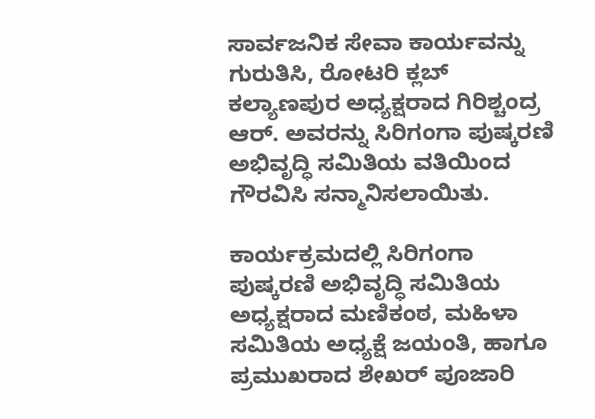ಸಾರ್ವಜನಿಕ ಸೇವಾ ಕಾರ್ಯವನ್ನು ಗುರುತಿಸಿ, ರೋಟರಿ ಕ್ಲಬ್ ಕಲ್ಯಾಣಪುರ ಅಧ್ಯಕ್ಷರಾದ ಗಿರಿಶ್ಚಂದ್ರ ಆರ್. ಅವರನ್ನು ಸಿರಿಗಂಗಾ ಪುಷ್ಕರಣಿ ಅಭಿವೃದ್ಧಿ ಸಮಿತಿಯ ವತಿಯಿಂದ ಗೌರವಿಸಿ ಸನ್ಮಾನಿಸಲಾಯಿತು.

ಕಾರ್ಯಕ್ರಮದಲ್ಲಿ ಸಿರಿಗಂಗಾ ಪುಷ್ಕರಣಿ ಅಭಿವೃದ್ಧಿ ಸಮಿತಿಯ ಅಧ್ಯಕ್ಷರಾದ ಮಣಿಕಂಠ, ಮಹಿಳಾ ಸಮಿತಿಯ ಅಧ್ಯಕ್ಷೆ ಜಯಂತಿ, ಹಾಗೂ ಪ್ರಮುಖರಾದ ಶೇಖರ್ ಪೂಜಾರಿ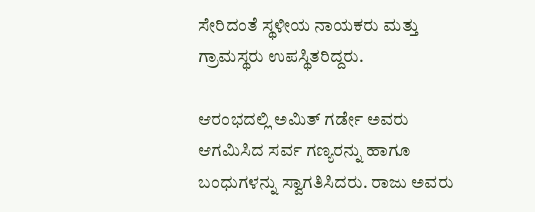ಸೇರಿದಂತೆ ಸ್ಥಳೀಯ ನಾಯಕರು ಮತ್ತು ಗ್ರಾಮಸ್ಥರು ಉಪಸ್ಥಿತರಿದ್ದರು.

ಆರಂಭದಲ್ಲಿ ಅಮಿತ್ ಗರ್ಡೇ ಅವರು ಆಗಮಿಸಿದ ಸರ್ವ ಗಣ್ಯರನ್ನು ಹಾಗೂ ಬಂಧುಗಳನ್ನು ಸ್ವಾಗತಿಸಿದರು. ರಾಜು ಅವರು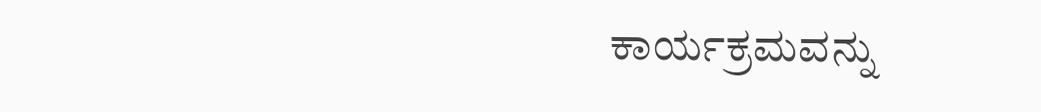ಕಾರ್ಯಕ್ರಮವನ್ನು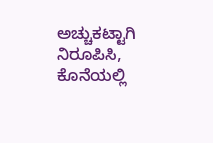ಅಚ್ಚುಕಟ್ಟಾಗಿ ನಿರೂಪಿಸಿ, ಕೊನೆಯಲ್ಲಿ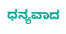ಧನ್ಯವಾದ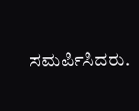ಸಮರ್ಪಿಸಿದರು.